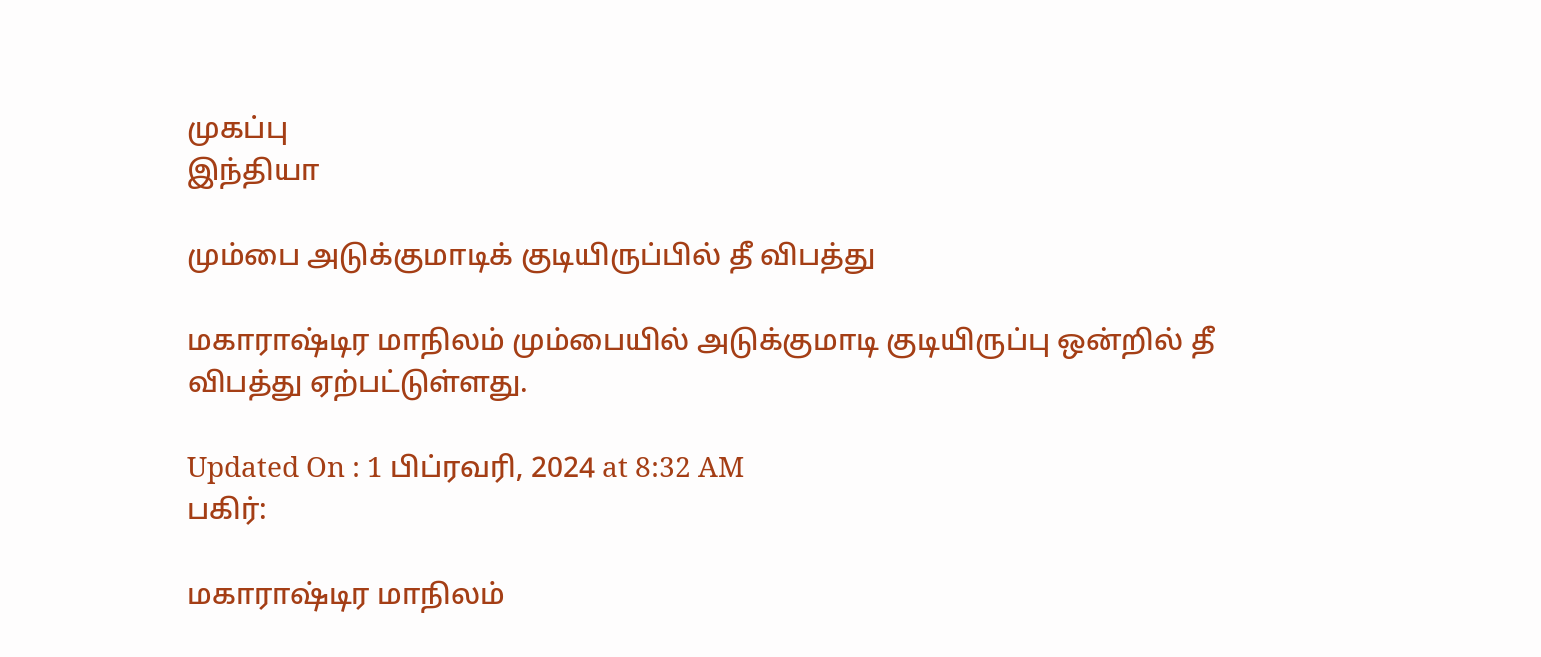முகப்பு
இந்தியா

மும்பை அடுக்குமாடிக் குடியிருப்பில் தீ விபத்து

மகாராஷ்டிர மாநிலம் மும்பையில் அடுக்குமாடி குடியிருப்பு ஒன்றில் தீ விபத்து ஏற்பட்டுள்ளது.

Updated On : 1 பிப்ரவரி, 2024 at 8:32 AM
பகிர்:

மகாராஷ்டிர மாநிலம்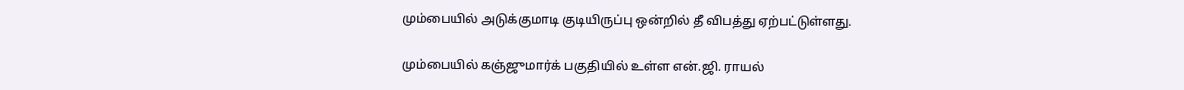மும்பையில் அடுக்குமாடி குடியிருப்பு ஒன்றில் தீ விபத்து ஏற்பட்டுள்ளது.

மும்பையில் கஞ்ஜுமார்க் பகுதியில் உள்ள என்.ஜி. ராயல்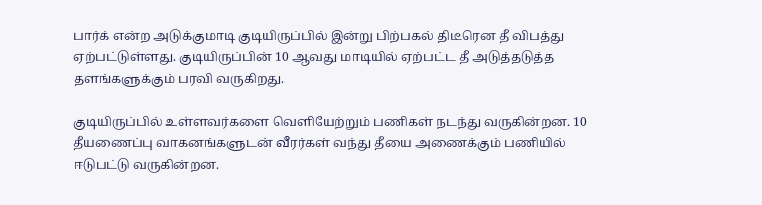பார்க் என்ற அடுக்குமாடி குடியிருப்பில் இன்று பிற்பகல் திடீரென தீ விபத்து ஏற்பட்டுள்ளது. குடியிருப்பின் 10 ஆவது மாடியில் ஏற்பட்ட தீ அடுத்தடுத்த தளங்களுக்கும் பரவி வருகிறது.

குடியிருப்பில் உள்ளவர்களை வெளியேற்றும் பணிகள் நடந்து வருகின்றன. 10 தீயணைப்பு வாகனங்களுடன் வீரர்கள் வந்து தீயை அணைக்கும் பணியில் ஈடுபட்டு வருகின்றன.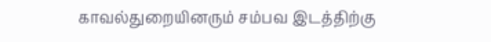காவல்துறையினரும் சம்பவ இடத்திற்கு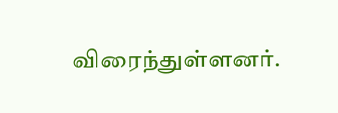விரைந்துள்ளனர்.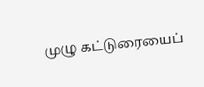முழு கட்டுரையைப்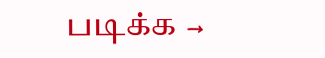படிக்க →